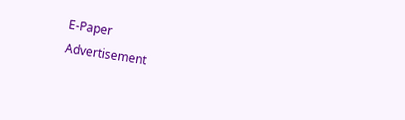E-Paper
Advertisement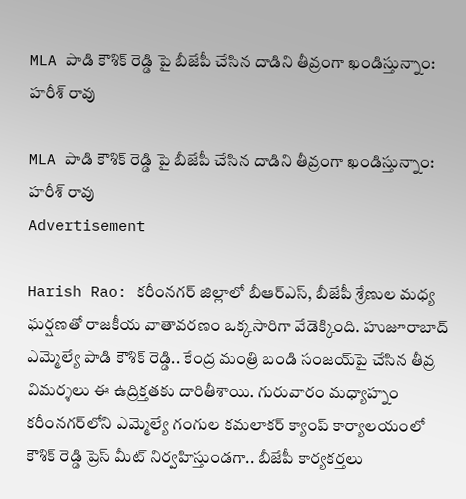MLA పాడి కౌశిక్ రెడ్డి పై బీజేపీ చేసిన దాడిని తీవ్రంగా ఖండిస్తున్నాం: హరీశ్ రావు

MLA పాడి కౌశిక్ రెడ్డి పై బీజేపీ చేసిన దాడిని తీవ్రంగా ఖండిస్తున్నాం: హరీశ్ రావు
Advertisement

Harish Rao: కరీంనగర్ జిల్లాలో బీఆర్ఎస్, బీజేపీ శ్రేణుల మధ్య ఘర్షణతో రాజకీయ వాతావరణం ఒక్కసారిగా వేడెక్కింది. హుజూరాబాద్ ఎమ్మెల్యే పాడి కౌశిక్ రెడ్డి.. కేంద్ర మంత్రి బండి సంజయ్‌పై చేసిన తీవ్ర‌ విమర్శలు ఈ ఉద్రిక్తతకు దారితీశాయి. గురువారం మధ్యాహ్నం కరీంనగర్‌లోని ఎమ్మెల్యే గంగుల కమలాకర్ క్యాంప్ కార్యాలయంలో కౌశిక్ రెడ్డి ప్రెస్ మీట్ నిర్వహిస్తుండగా.. బీజేపీ కార్యకర్తలు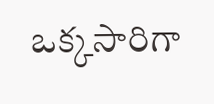ఒక్కసారిగా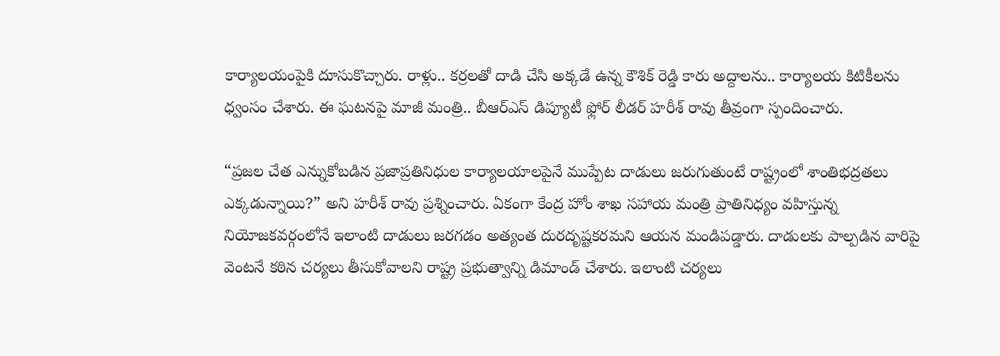కార్యాలయంపైకి దూసుకొచ్చారు. రాళ్లు.. కర్రలతో దాడి చేసి అక్కడే ఉన్న కౌశిక్ రెడ్డి కారు అద్దాలను.. కార్యాలయ కిటికీలను ధ్వంసం చేశారు. ఈ ఘటనపై మాజీ మంత్రి.. బీఆర్ఎస్ డిప్యూటీ ఫ్లోర్ లీడర్ హరీశ్ రావు తీవ్రంగా స్పందించారు.

“ప్రజల చేత ఎన్నుకోబడిన ప్రజాప్రతినిధుల కార్యాలయాలపైనే ముప్పేట దాడులు జరుగుతుంటే రాష్ట్రంలో శాంతిభద్రతలు ఎక్కడున్నాయి?” అని హరీశ్ రావు ప్రశ్నించారు. ఏకంగా కేంద్ర హోం శాఖ సహాయ మంత్రి ప్రాతినిధ్యం వహిస్తున్న నియోజకవర్గంలోనే ఇలాంటి దాడులు జరగడం అత్యంత దురదృష్టకరమని ఆయన మండిపడ్డారు. దాడులకు పాల్పడిన వారిపై వెంటనే కఠిన చర్యలు తీసుకోవాలని రాష్ట్ర ప్రభుత్వాన్ని డిమాండ్ చేశారు. ఇలాంటి చర్యలు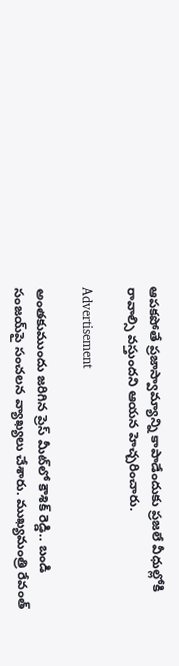ఆపకపోతే ప్రజాస్వామ్యాన్ని కాపాడేందుకు ప్రజలే వీధుల్లోకి రావాల్సి వస్తుందని ఆయన హెచ్చరించారు.

Advertisement

అంతకుముందు జరిగిన ప్రెస్ మీట్‌లో కౌశిక్ రెడ్డి.. బండి సంజయ్‌పై సంచలన వ్యాఖ్యలు చేశారు. ముఖ్యమంత్రి రేవంత్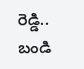రెడ్డి.. బండి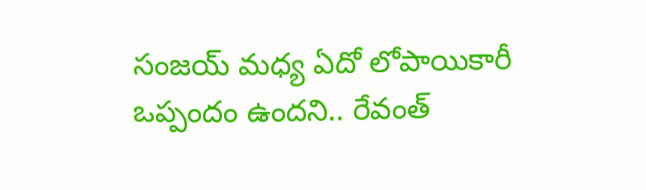సంజయ్ మధ్య ఏదో లోపాయికారీ ఒప్పందం ఉందని.. రేవంత్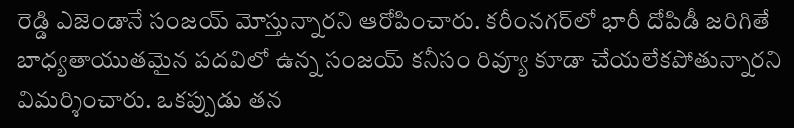రెడ్డి ఎజెండానే సంజయ్ మోస్తున్నారని ఆరోపించారు. కరీంనగర్‌లో భారీ దోపిడీ జరిగితే బాధ్యతాయుతమైన పదవిలో ఉన్న సంజయ్ కనీసం రివ్యూ కూడా చేయలేకపోతున్నారని విమర్శించారు. ఒకప్పుడు తన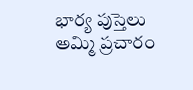భార్య పుస్తెలు అమ్మి ప్రచారం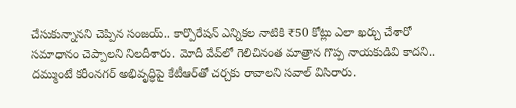చేసుకున్నానని చెప్పిన సంజయ్.. కార్పొరేషన్ ఎన్నికల నాటికి ₹50 కోట్లు ఎలా ఖర్చు చేశారో సమాధానం చెప్పాలని నిలదీశారు. మోదీ వేవ్‌లో గెలిచినంత మాత్రాన గొప్ప నాయకుడివి కాదని.. దమ్ముంటే కరీంనగర్ అభివృద్ధిపై కేటీఆర్‌తో చర్చకు రావాలని సవాల్ విసిరారు.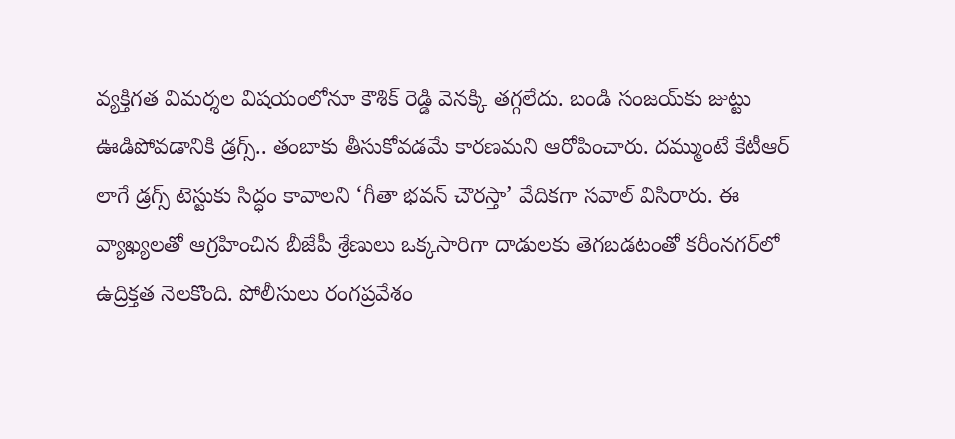వ్యక్తిగత విమర్శల విషయంలోనూ కౌశిక్ రెడ్డి వెనక్కి తగ్గలేదు. బండి సంజయ్‌కు జుట్టు ఊడిపోవడానికి డ్రగ్స్.. తంబాకు తీసుకోవడమే కారణమని ఆరోపించారు. దమ్ముంటే కేటీఆర్ లాగే డ్రగ్స్ టెస్టుకు సిద్ధం కావాలని ‘గీతా భవన్ చౌరస్తా’ వేదికగా సవాల్ విసిరారు. ఈ వ్యాఖ్యలతో ఆగ్రహించిన బీజేపీ శ్రేణులు ఒక్కసారిగా దాడులకు తెగబడటంతో కరీంనగర్‌లో ఉద్రిక్తత నెలకొంది. పోలీసులు రంగప్రవేశం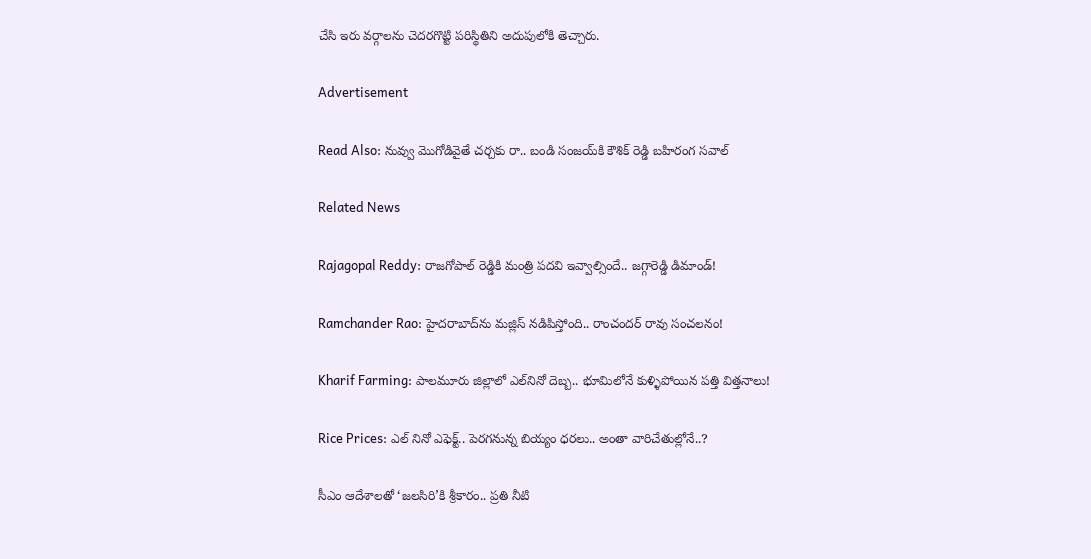చేసి ఇరు వర్గాలను చెదరగొట్టి పరిస్థితిని అదుపులోకి తెచ్చారు.

Advertisement

Read Also: నువ్వు మొగోడివైతే చర్చకు రా.. బండి సంజయ్‌కి కౌశిక్ రెడ్డి బహిరంగ సవాల్

Related News

Rajagopal Reddy: రాజగోపాల్ రెడ్డికి మంత్రి పదవి ఇవ్వాల్సిందే.. జగ్గారెడ్డి డిమాండ్!

Ramchander Rao: హైదరాబాద్‌ను మజ్లిస్ నడిపిస్తోంది.. రాంచందర్ రావు సంచలనం!

Kharif Farming: పాలమూరు జిల్లాలో ఎల్‌నినో దెబ్బ.. భూమిలోనే కుళ్ళిపోయిన పత్తి విత్తనాలు!

Rice Prices: ఎల్ నినో ఎఫెక్ట్.. పెరగనున్న బియ్యం ధరలు.. అంతా వారిచేతుల్లోనే..?

సీఎం ఆదేశాలతో ‘జలసిరి’కి శ్రీకారం.. ప్రతి నీటి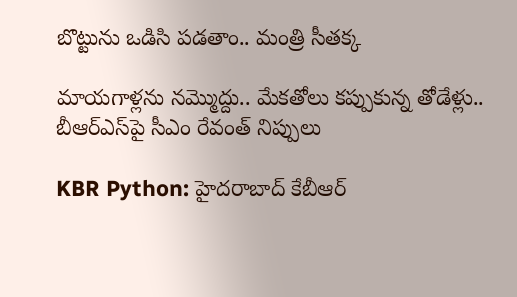బొట్టును ఒడిసి పడతాం.. మంత్రి సీతక్క

మాయగాళ్లను నమ్మొద్దు.. మేకతోలు కప్పుకున్న తోడేళ్లు.. బీఆర్‌ఎస్‌పై సీఎం రేవంత్ నిప్పులు

KBR Python: హైదరాబాద్ కేబీఆర్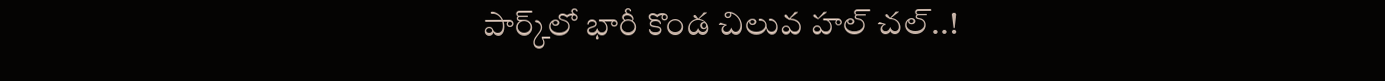పార్క్‌లో భారీ కొండ చిలువ హల్ చల్..!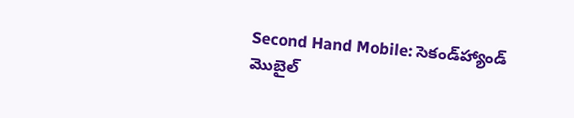Second Hand Mobile: సెకండ్‌హ్యాండ్ మొబైల్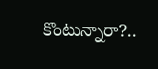కొంటున్నారా?..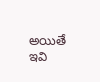అయితే ఇవి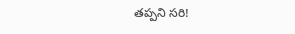తప్పని సరి!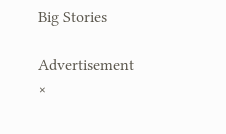Big Stories

Advertisement
×